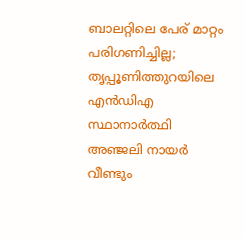ബാലറ്റിലെ പേര് മാറ്റം പരിഗണിച്ചില്ല; തൃപ്പൂണിത്തുറയിലെ എൻഡിഎ സ്ഥാനാർത്ഥി അഞ്ജലി നായർ വീണ്ടും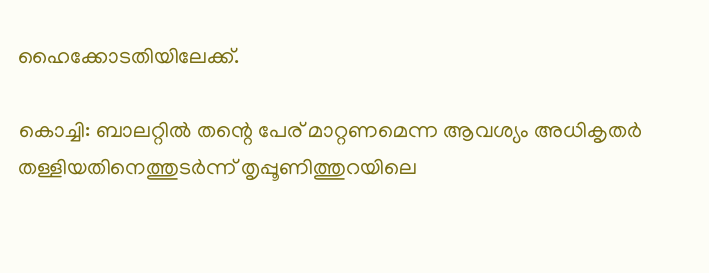ഹൈക്കോടതിയിലേക്ക്.

കൊച്ചി: ബാലറ്റിൽ തന്റെ പേര് മാറ്റണമെന്ന ആവശ്യം അധികൃതർ തള്ളിയതിനെത്തുടർന്ന് തൃപ്പൂണിത്തുറയിലെ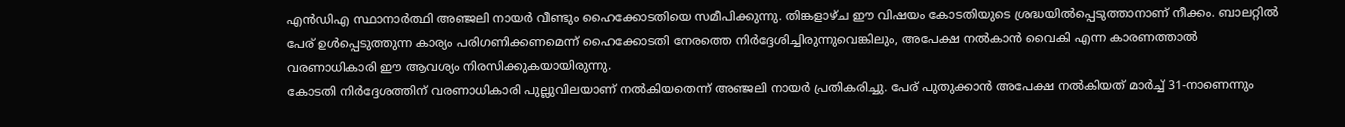എൻഡിഎ സ്ഥാനാർത്ഥി അഞ്ജലി നായർ വീണ്ടും ഹൈക്കോടതിയെ സമീപിക്കുന്നു. തിങ്കളാഴ്ച ഈ വിഷയം കോടതിയുടെ ശ്രദ്ധയിൽപ്പെടുത്താനാണ് നീക്കം. ബാലറ്റിൽ പേര് ഉൾപ്പെടുത്തുന്ന കാര്യം പരിഗണിക്കണമെന്ന് ഹൈക്കോടതി നേരത്തെ നിർദ്ദേശിച്ചിരുന്നുവെങ്കിലും, അപേക്ഷ നൽകാൻ വൈകി എന്ന കാരണത്താൽ വരണാധികാരി ഈ ആവശ്യം നിരസിക്കുകയായിരുന്നു.
കോടതി നിർദ്ദേശത്തിന് വരണാധികാരി പുല്ലുവിലയാണ് നൽകിയതെന്ന് അഞ്ജലി നായർ പ്രതികരിച്ചു. പേര് പുതുക്കാൻ അപേക്ഷ നൽകിയത് മാർച്ച് 31-നാണെന്നും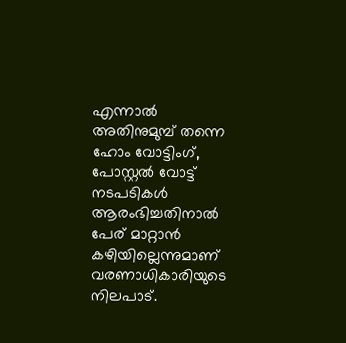എന്നാൽ അതിനുമുമ്പ് തന്നെ ഹോം വോട്ടിംഗ്, പോസ്റ്റൽ വോട്ട് നടപടികൾ ആരംഭിച്ചതിനാൽ പേര് മാറ്റാൻ കഴിയില്ലെന്നുമാണ് വരണാധികാരിയുടെ നിലപാട്.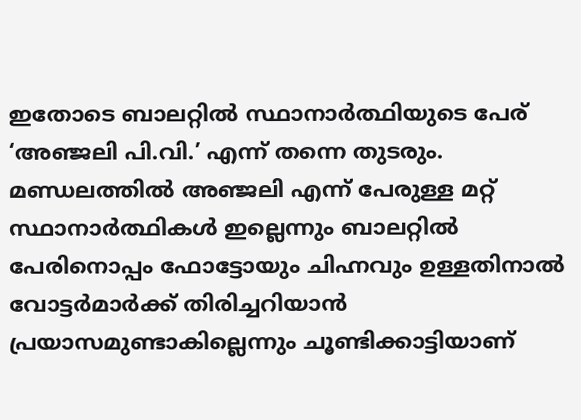ഇതോടെ ബാലറ്റിൽ സ്ഥാനാർത്ഥിയുടെ പേര് ‘അഞ്ജലി പി.വി.’ എന്ന് തന്നെ തുടരും.
മണ്ഡലത്തിൽ അഞ്ജലി എന്ന് പേരുള്ള മറ്റ് സ്ഥാനാർത്ഥികൾ ഇല്ലെന്നും ബാലറ്റിൽ പേരിനൊപ്പം ഫോട്ടോയും ചിഹ്നവും ഉള്ളതിനാൽ വോട്ടർമാർക്ക് തിരിച്ചറിയാൻ പ്രയാസമുണ്ടാകില്ലെന്നും ചൂണ്ടിക്കാട്ടിയാണ്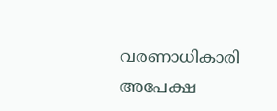വരണാധികാരി അപേക്ഷ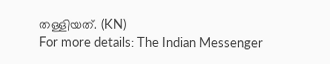തള്ളിയത്. (KN)
For more details: The Indian Messenger